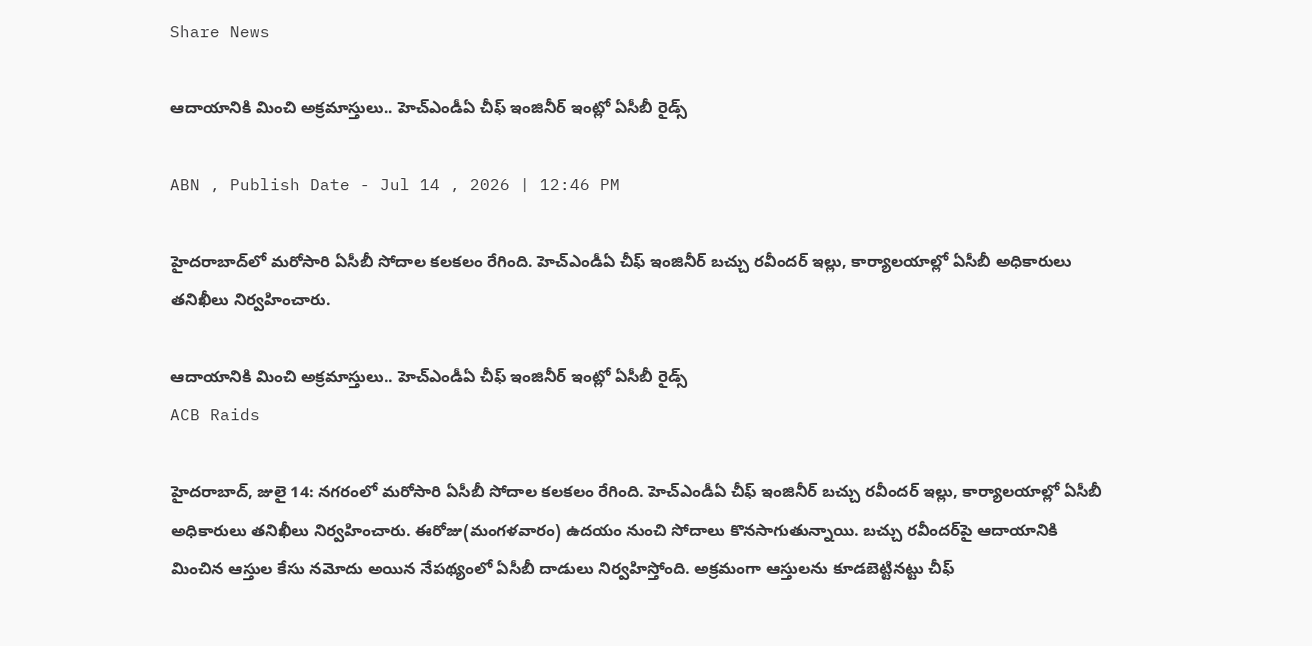Share News

ఆదాయానికి మించి అక్రమాస్తులు.. హెచ్ఎండీఏ చీఫ్ ఇంజినీర్ ఇంట్లో ఏసీబీ రైడ్స్

ABN , Publish Date - Jul 14 , 2026 | 12:46 PM

హైదరాబాద్‌లో మరోసారి ఏసీబీ సోదాల కలకలం రేగింది. హెచ్ఎండీఏ చీఫ్ ఇంజినీర్ బచ్చు రవీందర్ ఇల్లు, కార్యాలయాల్లో ఏసీబీ అధికారులు తనిఖీలు నిర్వహించారు.

ఆదాయానికి మించి అక్రమాస్తులు.. హెచ్ఎండీఏ చీఫ్ ఇంజినీర్ ఇంట్లో ఏసీబీ రైడ్స్
ACB Raids

హైదరాబాద్, జులై 14: నగరంలో మరోసారి ఏసీబీ సోదాల కలకలం రేగింది. హెచ్ఎండీఏ చీఫ్ ఇంజినీర్ బచ్చు రవీందర్ ఇల్లు, కార్యాలయాల్లో ఏసీబీ అధికారులు తనిఖీలు నిర్వహించారు. ఈరోజు(మంగళవారం) ఉదయం నుంచి సోదాలు కొనసాగుతున్నాయి. బచ్చు రవీందర్‌పై ఆదాయానికి మించిన ఆస్తుల కేసు నమోదు అయిన నేపథ్యంలో ఏసీబీ దాడులు నిర్వహిస్తోంది. అక్రమంగా ఆస్తులను కూడబెట్టినట్టు చీఫ్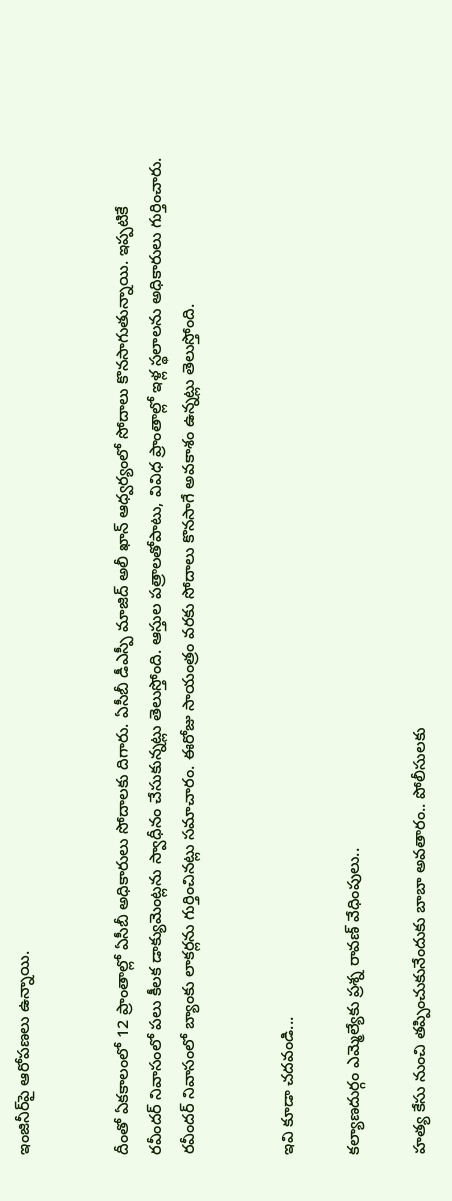ఇంజినీర్‌పై ఆరోపణలు ఉన్నాయి.


దీంతో ఏకకాలంలో 12 ప్రాంతాల్లో ఏసీబీ అధికారులు సోదాలకు దిగారు. ఏసీబీ డీఎస్పీ మాజిద్ అలీ ఖాన్ ఆధ్వర్యంలో సోదాలు కొనసాగుతున్నాయి. ఇప్పటికే రవీందర్ నివాసంలో పలు కీలక డాక్యుమెంట్లను స్వాధీనం చేసుకున్నట్లు తెలుస్తోంది. ఆస్తుల పత్రాలతోపాటు, వివిధ ప్రాంతాల్లో ఇళ్ల స్థలాలను అధికారులు గుర్తించారు. రవీందర్ నివాసంలో బ్యాంకు లాకర్లను గుర్తించినట్లు సమాచారం. ఈరోజు సాయంత్రం వరకు సోదాలు కొనసాగే అవకాశం ఉన్నట్లు తెలుస్తోంది.


ఇవి కూడా చదవండి...

కల్యాణదుర్గం ఎమ్మెల్యేకు ప్రశ్న రావణ్‌ వేధింపులు..

హత్య కేసు నుంచి తప్పించుకునేందుకు బాబా అవతారం.. పోలీసులకు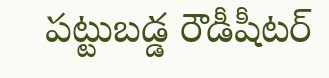పట్టుబడ్డ రౌడీషీటర్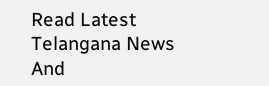Read Latest Telangana News And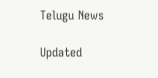Telugu News

Updated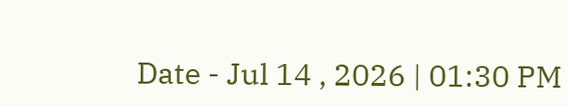Date - Jul 14 , 2026 | 01:30 PM